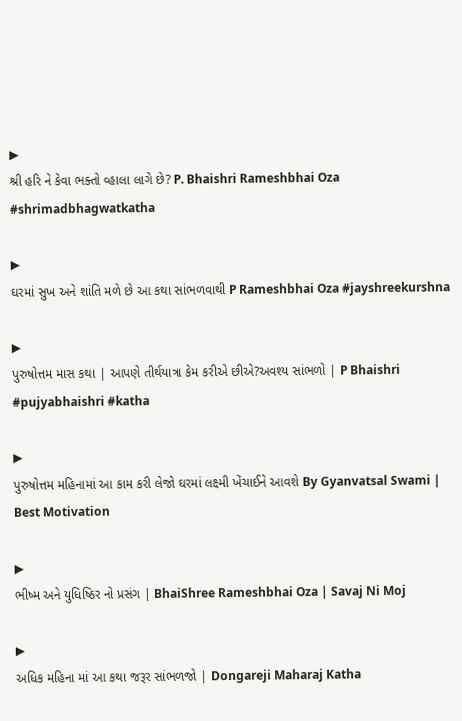▶
શ્રી હરિ ને કેવા ભક્તો વ્હાલા લાગે છે? P. Bhaishri Rameshbhai Oza #shrimadbhagwatkatha

▶
ઘરમાં સુખ અને શાંતિ મળે છે આ કથા સાંભળવાથી P Rameshbhai Oza #jayshreekurshna

▶
પુરુષોત્તમ માસ કથા | આપણે તીર્થયાત્રા કેમ કરીએ છીએ?અવશ્ય સાંભળો | P Bhaishri #pujyabhaishri #katha

▶
પુરુષોત્તમ મહિનામાં આ કામ કરી લેજો ઘરમાં લક્ષ્મી ખેંચાઈને આવશે By Gyanvatsal Swami | Best Motivation

▶
ભીષ્મ અને યુધિષ્ઠિર નો પ્રસંગ | BhaiShree Rameshbhai Oza | Savaj Ni Moj

▶
અધિક મહિના માં આ કથા જરૂર સાંભળજો | Dongareji Maharaj Katha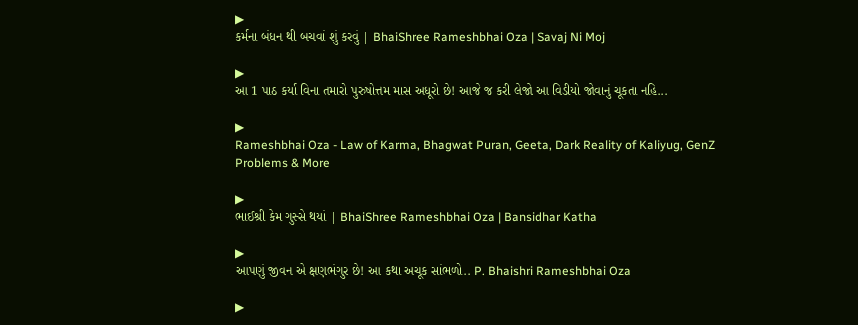▶
કર્મના બંધન થી બચવાં શું કરવું | BhaiShree Rameshbhai Oza | Savaj Ni Moj

▶
આ 1 પાઠ કર્યા વિના તમારો પુરુષોત્તમ માસ અધૂરો છે! આજે જ કરી લેજો આ વિડીયો જોવાનું ચૂકતા નહિ...

▶
Rameshbhai Oza - Law of Karma, Bhagwat Puran, Geeta, Dark Reality of Kaliyug, GenZ Problems & More

▶
ભાઈશ્રી કેમ ગુસ્સે થયાં | BhaiShree Rameshbhai Oza | Bansidhar Katha

▶
આપણું જીવન એ ક્ષણભંગુર છે! આ કથા અચૂક સાંભળો.. P. Bhaishri Rameshbhai Oza

▶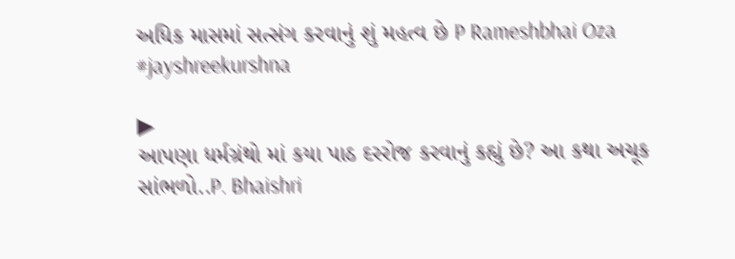અધિક માસમાં સત્સંગ કરવાનું શું મહત્વ છે P Rameshbhai Oza #jayshreekurshna

▶
આપણા ધર્મગ્રંથો માં કયા પાઠ દરરોજ કરવાનું કહ્યું છે? આ કથા અચૂક સાંભળો..P. Bhaishri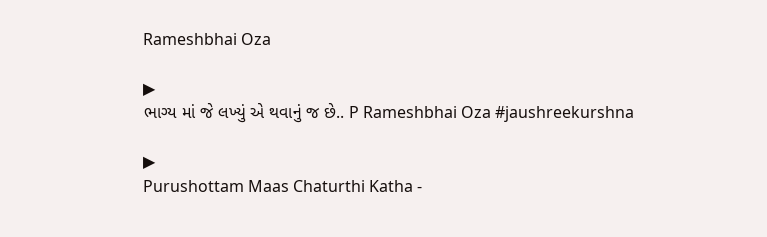Rameshbhai Oza

▶
ભાગ્ય માં જે લખ્યું એ થવાનું જ છે.. P Rameshbhai Oza #jaushreekurshna

▶
Purushottam Maas Chaturthi Katha -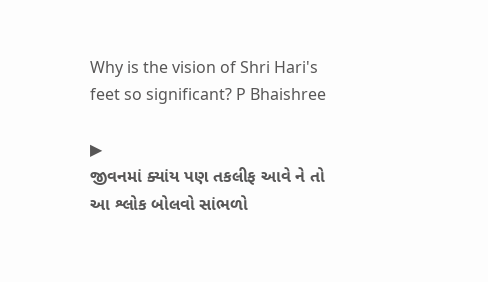Why is the vision of Shri Hari's feet so significant? P Bhaishree

▶
જીવનમાં ક્યાંય પણ તકલીફ આવે ને તો આ શ્લોક બોલવો સાંભળો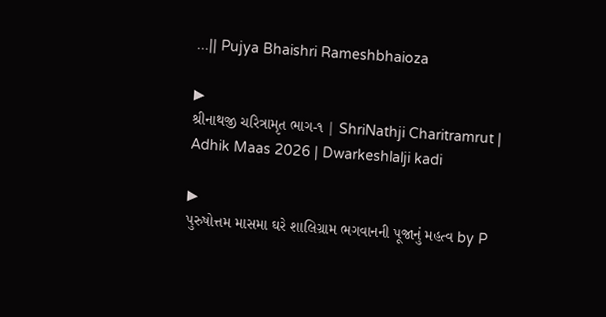...|| Pujya Bhaishri Rameshbhaioza

▶
શ્રીનાથજી ચરિત્રામૃત ભાગ-૧ | ShriNathji Charitramrut | Adhik Maas 2026 | Dwarkeshlalji kadi

▶
પુરુષોત્તમ માસમા ઘરે શાલિગ્રામ ભગવાનની પૂજાનું મહત્વ by P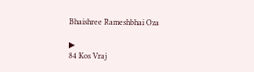Bhaishree Rameshbhai Oza

▶
84 Kos Vraj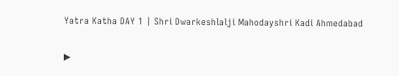Yatra Katha DAY 1 | Shri Dwarkeshlalji Mahodayshri Kadi Ahmedabad

▶